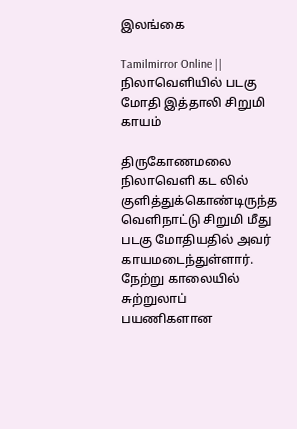இலங்கை

Tamilmirror Online || நிலாவெளியில் படகு மோதி இத்தாலி சிறுமி காயம்

திருகோணமலை நிலாவெளி கட லில் குளித்துக்கொண்டிருந்த வெளிநாட்டு சிறுமி மீது படகு மோதியதில் அவர் காயமடைந்துள்ளார். நேற்று காலையில் சுற்றுலாப் பயணிகளான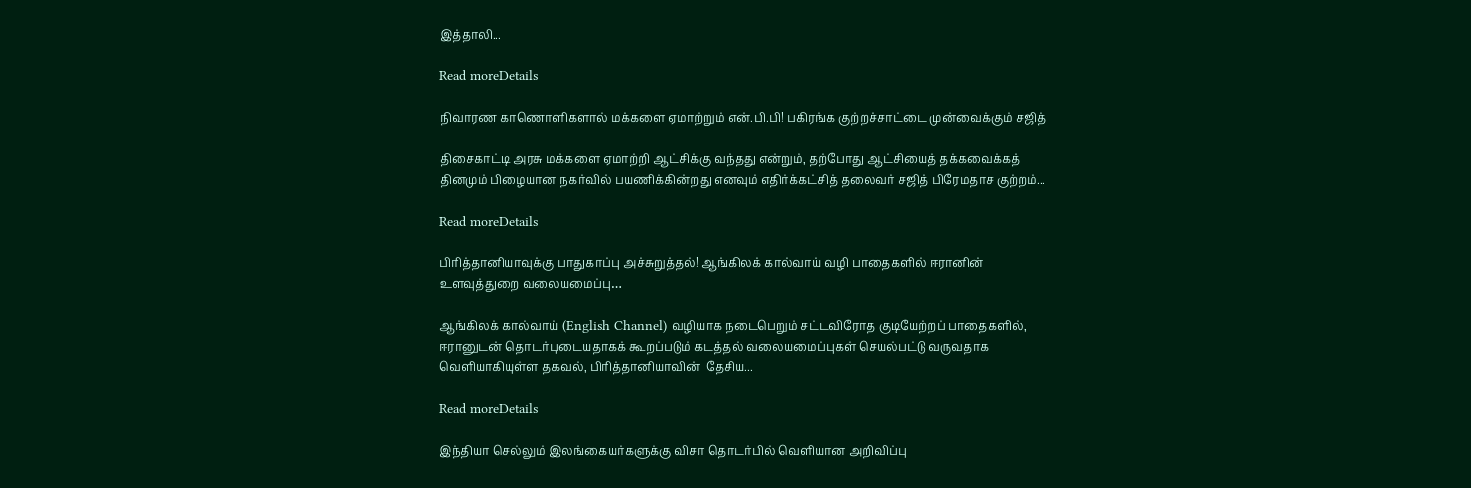இத்தாலி...

Read moreDetails

நிவாரண காணொளிகளால் மக்களை ஏமாற்றும் என்.பி.பி! பகிரங்க குற்றச்சாட்டை முன்வைக்கும் சஜித்

திசைகாட்டி அரசு மக்களை ஏமாற்றி ஆட்சிக்கு வந்தது என்றும், தற்போது ஆட்சியைத் தக்கவைக்கத் தினமும் பிழையான நகர்வில் பயணிக்கின்றது எனவும் எதிர்க்கட்சித் தலைவர் சஜித் பிரேமதாச குற்றம்...

Read moreDetails

பிரித்தானியாவுக்கு பாதுகாப்பு அச்சுறுத்தல்! ஆங்கிலக் கால்வாய் வழி பாதைகளில் ஈரானின் உளவுத்துறை வலையமைப்பு…

ஆங்கிலக் கால்வாய் (English Channel) வழியாக நடைபெறும் சட்டவிரோத குடியேற்றப் பாதைகளில், ஈரானுடன் தொடர்புடையதாகக் கூறப்படும் கடத்தல் வலையமைப்புகள் செயல்பட்டு வருவதாக வெளியாகியுள்ள தகவல், பிரித்தானியாவின்  தேசிய...

Read moreDetails

இந்தியா செல்லும் இலங்கையர்களுக்கு விசா தொடர்பில் வெளியான அறிவிப்பு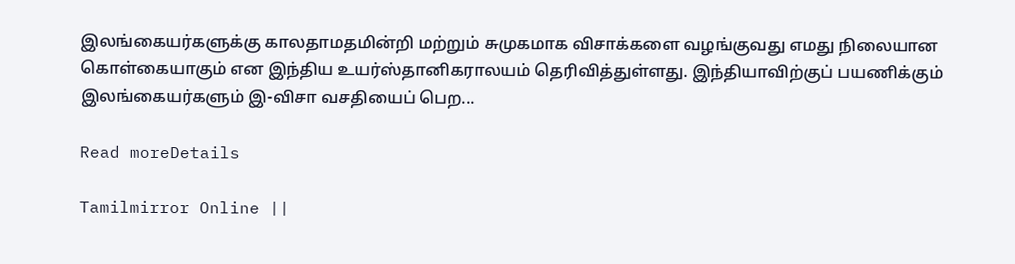இலங்கையர்களுக்கு காலதாமதமின்றி மற்றும் சுமுகமாக விசாக்களை வழங்குவது எமது நிலையான கொள்கையாகும் என இந்திய உயர்ஸ்தானிகராலயம் தெரிவித்துள்ளது. இந்தியாவிற்குப் பயணிக்கும் இலங்கையர்களும் இ-விசா வசதியைப் பெற...

Read moreDetails

Tamilmirror Online ||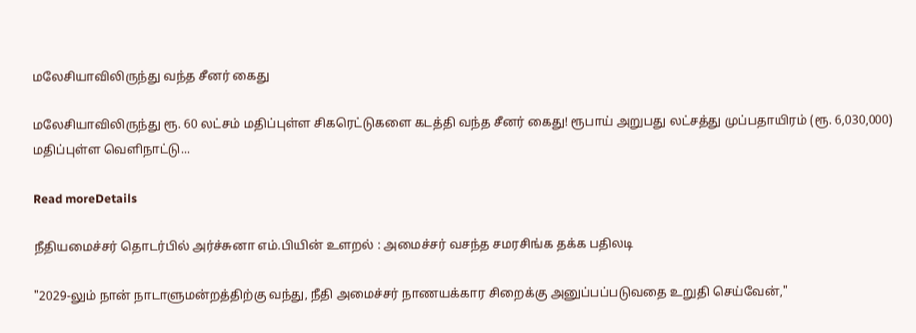மலேசியாவிலிருந்து வந்த சீனர் கைது

மலேசியாவிலிருந்து ரூ. 60 லட்சம் மதிப்புள்ள சிகரெட்டுகளை கடத்தி வந்த சீனர் கைது! ரூபாய் அறுபது லட்சத்து முப்பதாயிரம் (ரூ. 6,030,000) மதிப்புள்ள வெளிநாட்டு...

Read moreDetails

நீதியமைச்சர் தொடர்பில் அர்ச்சுனா எம்.பியின் உளறல் : அமைச்சர் வசந்த சமரசிங்க தக்க பதிலடி

"2029-லும் நான் நாடாளுமன்றத்திற்கு வந்து, நீதி அமைச்சர் நாணயக்கார சிறைக்கு அனுப்பப்படுவதை உறுதி செய்வேன்,"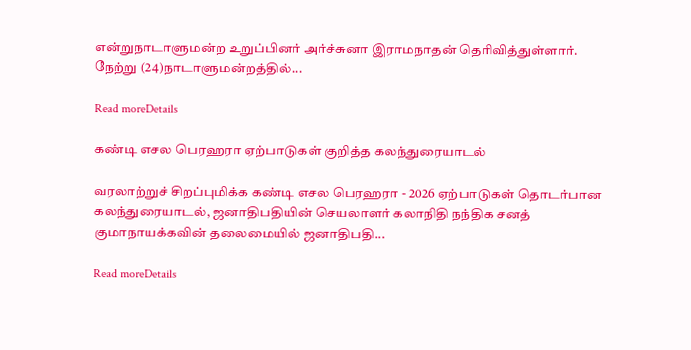என்றுநாடாளுமன்ற உறுப்பினர் அர்ச்சுனா இராமநாதன் தெரிவித்துள்ளார். நேற்று (24)நாடாளுமன்றத்தில்...

Read moreDetails

கண்டி எசல பெரஹரா ஏற்பாடுகள் குறித்த கலந்துரையாடல்

வரலாற்றுச் சிறப்புமிக்க கண்டி எசல பெரஹரா - 2026 ஏற்பாடுகள் தொடர்பான கலந்துரையாடல், ஜனாதிபதியின் செயலாளர் கலாநிதி நந்திக சனத் குமாநாயக்கவின் தலைமையில் ஜனாதிபதி...

Read moreDetails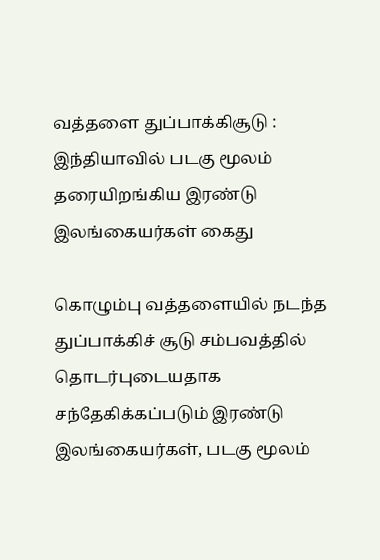வத்தளை துப்பாக்கிசூடு : இந்தியாவில் படகு மூலம் தரையிறங்கிய இரண்டு இலங்கையர்கள் கைது

கொழும்பு வத்தளையில் நடந்த துப்பாக்கிச் சூடு சம்பவத்தில் தொடர்புடையதாக சந்தேகிக்கப்படும் இரண்டு இலங்கையர்கள், படகு மூலம்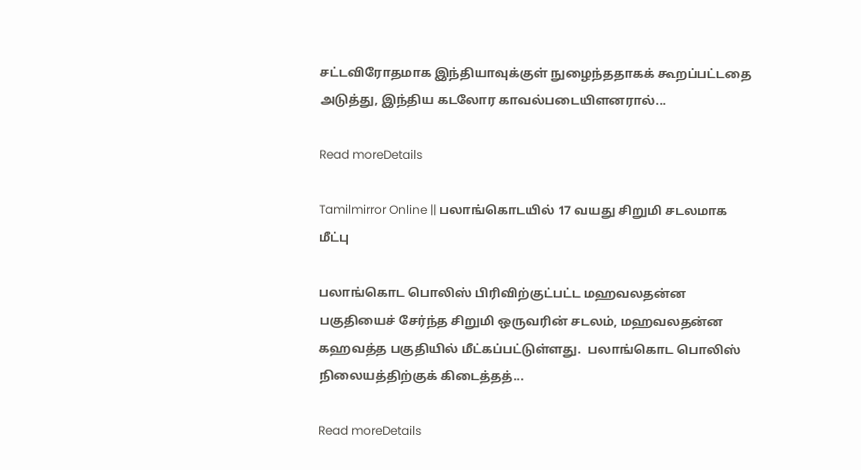சட்டவிரோதமாக இந்தியாவுக்குள் நுழைந்ததாகக் கூறப்பட்டதை அடுத்து, இந்திய கடலோர காவல்படையிளனரால்...

Read moreDetails

Tamilmirror Online || பலாங்கொடயில் 17 வயது சிறுமி சடலமாக மீட்பு

பலாங்கொட பொலிஸ் பிரிவிற்குட்பட்ட மஹவலதன்ன பகுதியைச் சேர்ந்த சிறுமி ஒருவரின் சடலம், மஹவலதன்ன கஹவத்த பகுதியில் மீட்கப்பட்டுள்ளது.  பலாங்கொட பொலிஸ் நிலையத்திற்குக் கிடைத்தத்...

Read moreDetails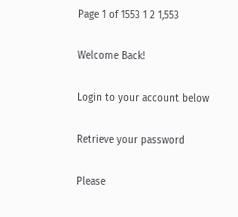Page 1 of 1553 1 2 1,553

Welcome Back!

Login to your account below

Retrieve your password

Please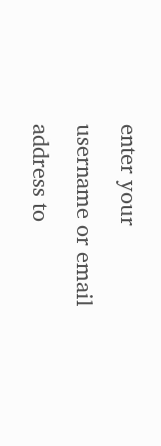enter your username or email address to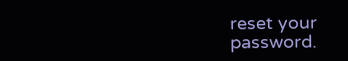reset your password.